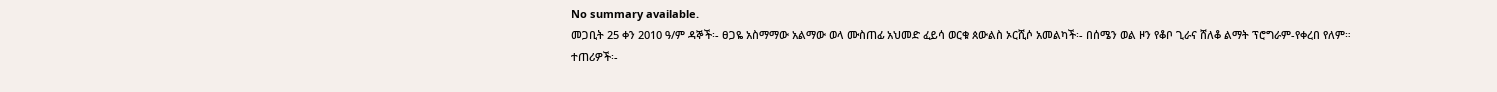No summary available.
መጋቢት 25 ቀን 2010 ዓ/ም ዳኞች፡- ፀጋዬ አስማማው አልማው ወላ ሙስጠፊ አህመድ ፈይሳ ወርቁ ጰውልስ ኦርሺሶ አመልካች፡- በሰሜን ወል ዞን የቆቦ ጊራና ሸለቆ ልማት ፕሮግራም-የቀረበ የለም።
ተጠሪዎች፡-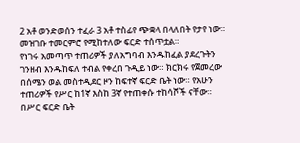2 አቶ ወንድወሰን ተፈራ 3 አቶ ተስፊየ ጭቋላ በላለበት የታየ ነው።
መዝገቡ ተመርምሮ የሚከተለው ፍርድ ተሰጥቷል።
የነገሩ አመጣጥ ተጠሪዎች ያለአግባብ እንዱከፈል ያደረጉትን ገንዘብ እንዱከፍለ ተብል የቀረበ ጉዲይ ነው። ክርክሩ የጀመረው በሰሜን ወል መስተዲደር ዞን ከፍተኛ ፍርድ ቤት ነው። የአሁን ተጠሪዎች የሥር ከ1ኛ እስከ 3ኛ የተጠቀሱ ተከሳሾች ናቸው። በሥር ፍርድ ቤት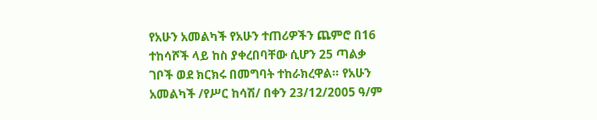የአሁን አመልካች የአሁን ተጠሪዎችን ጨምሮ በ16 ተከሳሾች ላይ ከስ ያቀረበባቸው ሲሆን 25 ጣልቃ ገቦች ወደ ክርክሩ በመግባት ተከራክረዋል። የአሁን አመልካች /የሥር ከሳሽ/ በቀን 23/12/2005 ዓ/ም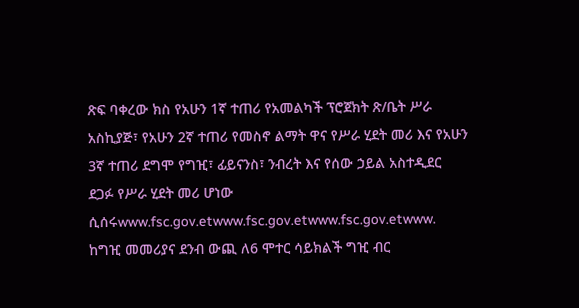ጽፍ ባቀረው ክስ የአሁን 1ኛ ተጠሪ የአመልካች ፕሮጀክት ጽ/ቤት ሥራ አስኪያጅ፣ የአሁን 2ኛ ተጠሪ የመስኖ ልማት ዋና የሥራ ሂደት መሪ እና የአሁን 3ኛ ተጠሪ ደግሞ የግዢ፣ ፊይናንስ፣ ንብረት እና የሰው ኃይል አስተዲደር ደጋፉ የሥራ ሂደት መሪ ሆነው ሲሰሩwww.fsc.gov.etwww.fsc.gov.etwww.fsc.gov.etwww.
ከግዢ መመሪያና ደንብ ውጪ ለ6 ሞተር ሳይክልች ግዢ ብር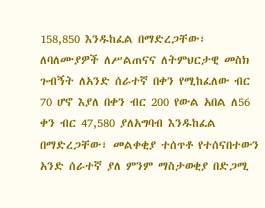158,850 እንዱከፈል በማድረጋቸው፣ ለባለሙያዎች ለሥልጠናና ለትምህርታዊ መስክ ጉብኝት ለአንድ ሰራተኛ በቀን የሚከፈለው ብር 70 ሆኖ እያለ በቀን ብር 200 የውል አበል ለ56 ቀን ብር 47,580 ያለአግባብ እንዱከፈል በማድረጋቸው፣ መልቀቂያ ተሰጥቶ የተሰናበተውን አንድ ሰራተኛ ያለ ምንም ማስታወቂያ በድጋሚ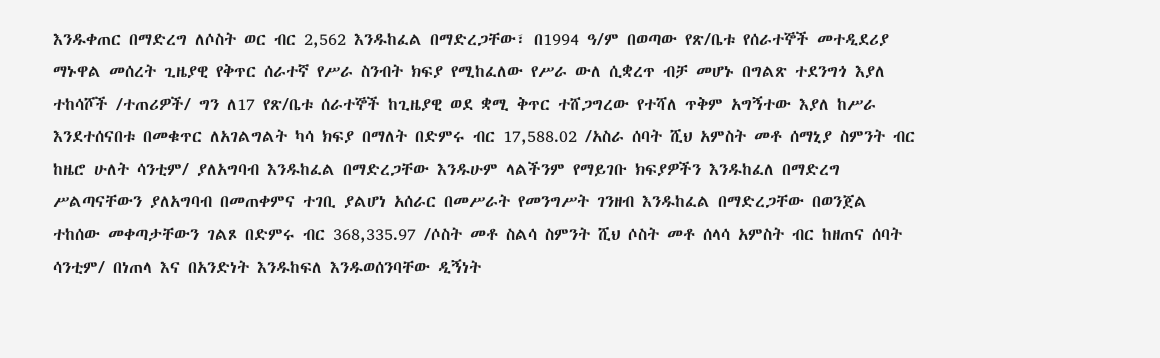እንዱቀጠር በማድረግ ለሶስት ወር ብር 2,562 እንዱከፈል በማድረጋቸው፣ በ1994 ዓ/ም በወጣው የጽ/ቤቱ የሰራተኞች መተዲደሪያ ማኑዋል መሰረት ጊዜያዊ የቅጥር ሰራተኛ የሥራ ስንብት ክፍያ የሚከፈለው የሥራ ውለ ሲቋረጥ ብቻ መሆኑ በግልጽ ተደንግጎ እያለ ተከሳሾች /ተጠሪዎች/ ግን ለ17 የጽ/ቤቱ ሰራተኞች ከጊዜያዊ ወደ ቋሚ ቅጥር ተሸጋግረው የተሻለ ጥቅም አግኝተው እያለ ከሥራ እንደተሰናበቱ በመቁጥር ለአገልግልት ካሳ ክፍያ በማለት በድምሩ ብር 17,588.02 /አስራ ሰባት ሺህ አምስት መቶ ሰማኒያ ስምንት ብር ከዜሮ ሁለት ሳንቲም/ ያለአግባብ እንዱከፈል በማድረጋቸው እንዱሁም ላልችንም የማይገቡ ክፍያዎችን እንዱከፈለ በማድረግ ሥልጣናቸውን ያለአግባብ በመጠቀምና ተገቢ ያልሆነ አሰራር በመሥራት የመንግሥት ገንዘብ እንዱከፈል በማድረጋቸው በወንጀል ተከሰው መቀጣታቸውን ገልጾ በድምሩ ብር 368,335.97 /ሶስት መቶ ስልሳ ስምንት ሺህ ሶስት መቶ ሰላሳ አምስት ብር ከዘጠና ሰባት ሳንቲም/ በነጠላ እና በአንድነት እንዱከፍለ እንዱወሰንባቸው ዲኝነት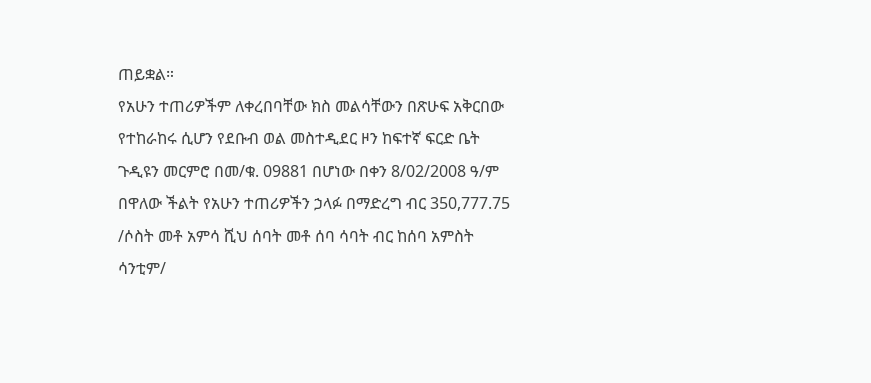ጠይቋል።
የአሁን ተጠሪዎችም ለቀረበባቸው ክስ መልሳቸውን በጽሁፍ አቅርበው የተከራከሩ ሲሆን የደቡብ ወል መስተዲደር ዞን ከፍተኛ ፍርድ ቤት ጉዲዩን መርምሮ በመ/ቁ. 09881 በሆነው በቀን 8/02/2008 ዓ/ም በዋለው ችልት የአሁን ተጠሪዎችን ኃላፉ በማድረግ ብር 350,777.75 /ሶስት መቶ አምሳ ሺህ ሰባት መቶ ሰባ ሳባት ብር ከሰባ አምስት ሳንቲም/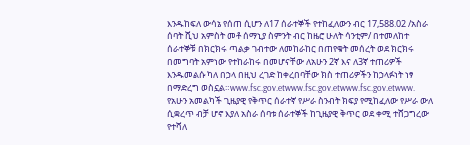እንዱከፍለ ውሳኔ የሰጠ ሲሆን ለ17 ሰራተኞች የተከፈለውን ብር 17,588.02 /አስራ ሰባት ሺህ አምስት መቶ ሰማኒያ ስምንት ብር ከዜሮ ሁለት ሳንቲም/ በተመለከተ ሰራተኞቹ በክርክሩ ጣልቃ ገብተው ለመከራከር በጠየቁት መሰረት ወደ ክርክሩ በመግባት አምነው የተከራከሩ በመሆናቸው ለአሁን 2ኛ እና ለ3ኛ ተጠሪዎች እንዱመልሱ ካለ በኃላ በዚህ ረገድ ከቀረበባቸው ክስ ተጠሪዎችን ከኃላፉነት ነፃ በማድረግ ወስኗል።www.fsc.gov.etwww.fsc.gov.etwww.fsc.gov.etwww.
የአሁን አመልካች ጊዜያዊ የቅጥር ሰራተኛ የሥራ ስንብት ክፍያ የሚከፈለው የሥራ ውለ ሲቋረጥ ብቻ ሆኖ እያለ አስራ ሰባቱ ሰራተኞች ከጊዜያዊ ቅጥር ወደ ቀሚ ተሸጋግረው የተሻለ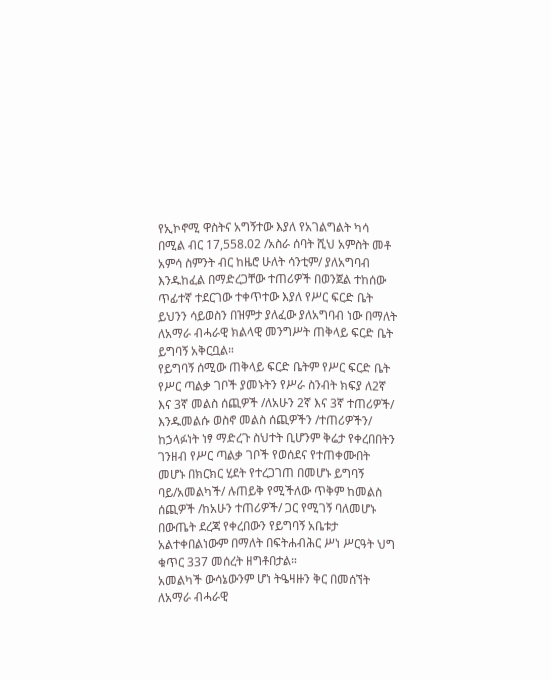የኢኮኖሚ ዋስትና አግኝተው እያለ የአገልግልት ካሳ በሚል ብር 17,558.02 /አስራ ሰባት ሺህ አምስት መቶ አምሳ ስምንት ብር ከዜሮ ሁለት ሳንቲም/ ያለአግባብ እንዱከፈል በማድረጋቸው ተጠሪዎች በወንጀል ተከሰው ጥፊተኛ ተደርገው ተቀጥተው እያለ የሥር ፍርድ ቤት ይህንን ሳይወስን በዝምታ ያለፈው ያለአግባብ ነው በማለት ለአማራ ብሓራዊ ክልላዊ መንግሥት ጠቅላይ ፍርድ ቤት ይግባኝ አቅርቧል።
የይግባኝ ሰሚው ጠቅላይ ፍርድ ቤትም የሥር ፍርድ ቤት የሥር ጣልቃ ገቦች ያመኑትን የሥራ ስንብት ክፍያ ለ2ኛ እና 3ኛ መልስ ሰጪዎች /ለአሁን 2ኛ እና 3ኛ ተጠሪዎች/ እንዱመልሱ ወስኖ መልስ ሰጪዎችን /ተጠሪዎችን/ ከኃላፉነት ነፃ ማድረጉ ስህተት ቢሆንም ቅሬታ የቀረበበትን ገንዘብ የሥር ጣልቃ ገቦች የወሰደና የተጠቀሙበት መሆኑ በክርክር ሂደት የተረጋገጠ በመሆኑ ይግባኝ ባይ/አመልካች/ ሉጠይቅ የሚችለው ጥቅም ከመልስ ሰጪዎች /ከአሁን ተጠሪዎች/ ጋር የሚገኝ ባለመሆኑ በውጤት ደረጃ የቀረበውን የይግባኝ አቤቱታ አልተቀበልነውም በማለት በፍትሐብሕር ሥነ ሥርዓት ህግ ቁጥር 337 መሰረት ዘግቶበታል።
አመልካች ውሳኔውንም ሆነ ትዔዛዙን ቅር በመሰኘት ለአማራ ብሓራዊ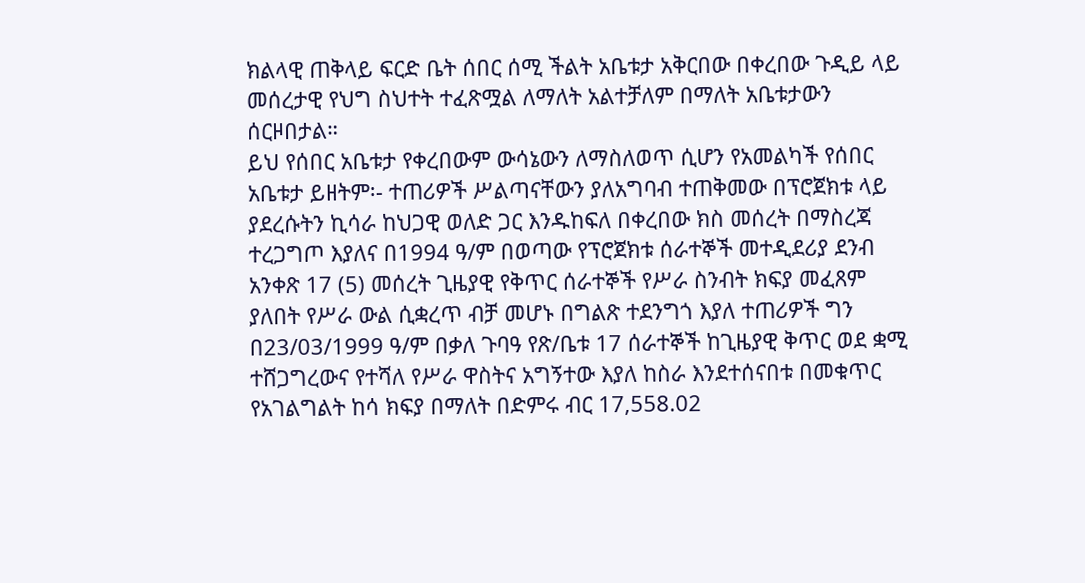ክልላዊ ጠቅላይ ፍርድ ቤት ሰበር ሰሚ ችልት አቤቱታ አቅርበው በቀረበው ጉዲይ ላይ መሰረታዊ የህግ ስህተት ተፈጽሟል ለማለት አልተቻለም በማለት አቤቱታውን ሰርዞበታል።
ይህ የሰበር አቤቱታ የቀረበውም ውሳኔውን ለማስለወጥ ሲሆን የአመልካች የሰበር አቤቱታ ይዘትም፡- ተጠሪዎች ሥልጣናቸውን ያለአግባብ ተጠቅመው በፕሮጀክቱ ላይ ያደረሱትን ኪሳራ ከህጋዊ ወለድ ጋር እንዱከፍለ በቀረበው ክስ መሰረት በማስረጃ ተረጋግጦ እያለና በ1994 ዓ/ም በወጣው የፕሮጀክቱ ሰራተኞች መተዲደሪያ ደንብ አንቀጽ 17 (5) መሰረት ጊዜያዊ የቅጥር ሰራተኞች የሥራ ስንብት ክፍያ መፈጸም ያለበት የሥራ ውል ሲቋረጥ ብቻ መሆኑ በግልጽ ተደንግጎ እያለ ተጠሪዎች ግን በ23/03/1999 ዓ/ም በቃለ ጉባዓ የጽ/ቤቱ 17 ሰራተኞች ከጊዜያዊ ቅጥር ወደ ቋሚ ተሸጋግረውና የተሻለ የሥራ ዋስትና አግኝተው እያለ ከስራ እንደተሰናበቱ በመቁጥር የአገልግልት ከሳ ክፍያ በማለት በድምሩ ብር 17,558.02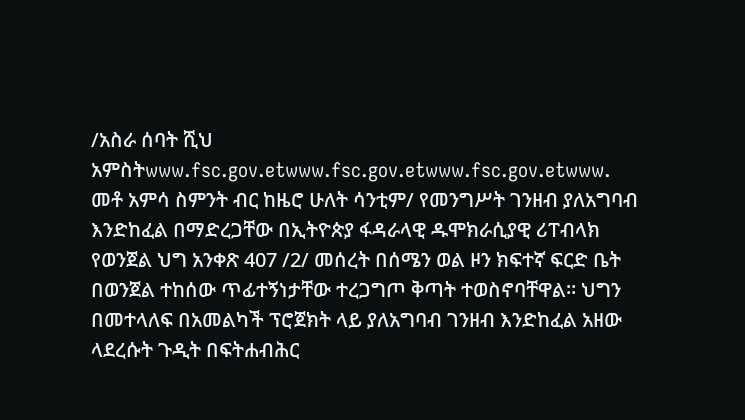/አስራ ሰባት ሺህ አምስትwww.fsc.gov.etwww.fsc.gov.etwww.fsc.gov.etwww.
መቶ አምሳ ስምንት ብር ከዜሮ ሁለት ሳንቲም/ የመንግሥት ገንዘብ ያለአግባብ እንድከፈል በማድረጋቸው በኢትዮጵያ ፋዳራላዊ ዱሞክራሲያዊ ሪፐብላክ የወንጀል ህግ አንቀጽ 407 /2/ መሰረት በሰሜን ወል ዞን ክፍተኛ ፍርድ ቤት በወንጀል ተከሰው ጥፊተኝነታቸው ተረጋግጦ ቅጣት ተወስኖባቸዋል። ህግን በመተላለፍ በአመልካች ፕሮጀክት ላይ ያለአግባብ ገንዘብ እንድከፈል አዘው ላደረሱት ጉዲት በፍትሐብሕር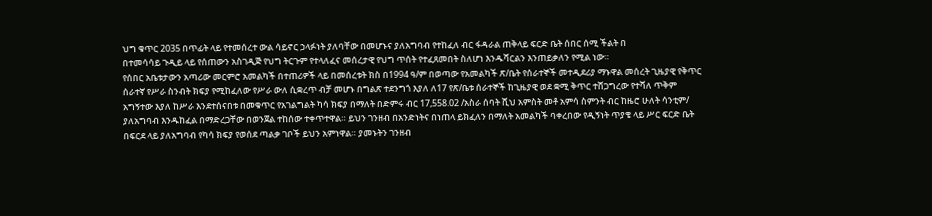ህግ ቁጥር 2035 በጥፊት ላይ የተመሰረተ ውል ሳይኖር ኃላፉነት ያለባቸው በመሆኑና ያለአግባብ የተከፈለ ብር ፋዳራል ጠቅላይ ፍርድ ቤት ሰበር ሰሚ ችልት በ
በተመሳሳይ ጉዲይ ላይ የሰጠውን አስገዲጅ የህግ ትርጉም የተላለፈና መሰረታዊ የህግ ጥሰት የተፈጸመበት ስለሆነ እንዱሻርልን እንጠይቃለን የሚል ነው።
የሰበር አቤቱታውን አጣሪው መርምሮ አመልካች በተጠሪዎች ላይ በመሰረቱት ክስ በ1994 ዓ/ም በወጣው የአመልካች ጽ/ቤት የሰራተኞች መተዲደሪያ ማኑዋል መሰረት ጊዜያዊ የቅጥር ሰራተኛ የሥራ ስንብት ክፍያ የሚከፈለው የሥራ ውለ ሲቋረጥ ብቻ መሆኑ በግልጽ ተደንግጎ እያለ ለ17 የጽ/ቤቱ ሰራተኞች ከጊዜያዊ ወደ ቋሚ ቅጥር ተሸጋግረው የተሻለ ጥቅም አግኝተው እያለ ከሥራ እንደተሰናበቱ በመቁጥር የአገልግልት ካሳ ክፍያ በማለት በድምሩ ብር 17,558.02 /አስራ ሰባት ሺህ አምስት መቶ አምሳ ስምንት ብር ከዜሮ ሁለት ሳንቲም/ ያለአግባብ እንዱከፈል በማድረጋቸው በወንጀል ተከሰው ተቀጥተዋል። ይህን ገንዘብ በአንድነትና በነጠላ ይክፈለን በማለት አመልካች ባቀረበው የዲኝነት ጥያቄ ላይ ሥር ፍርድ ቤት በፍርደ ላይ ያለአግባብ የካሳ ክፍያ የወሰደ ጣልቃ ገቦች ይህን አምነዋል። ያመኑትን ገንዘብ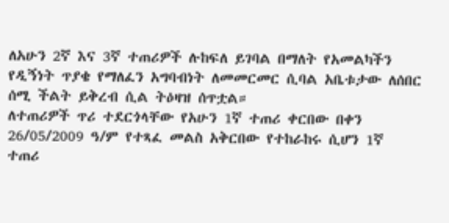ለአሁን 2ኛ እና 3ኛ ተጠሪዎች ሉከፍለ ይገባል በማለት የአመልካችን የዲኝነት ጥያቄ የማለፈን አግባብነት ለመመርመር ሲባል አቤቱታው ለሰበር ሰሚ ችልት ይቅረብ ሲል ትዕዛዝ ሰጥቷል።
ለተጠሪዎች ጥሪ ተደርጎላቸው የአሁን 1ኛ ተጠሪ ቀርበው በቀን 26/05/2009 ዓ/ም የተጻፈ መልስ አቅርበው የተከራከሩ ሲሆን 1ኛ ተጠሪ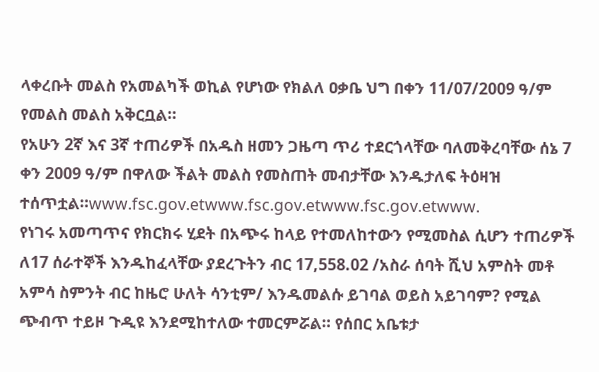ላቀረቡት መልስ የአመልካች ወኪል የሆነው የክልለ ዐቃቤ ህግ በቀን 11/07/2009 ዓ/ም የመልስ መልስ አቅርቧል።
የአሁን 2ኛ እና 3ኛ ተጠሪዎች በአዱስ ዘመን ጋዜጣ ጥሪ ተደርጎላቸው ባለመቅረባቸው ሰኔ 7 ቀን 2009 ዓ/ም በዋለው ችልት መልስ የመስጠት መብታቸው እንዱታለፍ ትዕዛዝ ተሰጥቷል።www.fsc.gov.etwww.fsc.gov.etwww.fsc.gov.etwww.
የነገሩ አመጣጥና የክርክሩ ሂደት በአጭሩ ከላይ የተመለከተውን የሚመስል ሲሆን ተጠሪዎች ለ17 ሰራተኞች እንዱከፈላቸው ያደረጉትን ብር 17,558.02 /አስራ ሰባት ሺህ አምስት መቶ አምሳ ስምንት ብር ከዜሮ ሁለት ሳንቲም/ እንዱመልሱ ይገባል ወይስ አይገባም? የሚል ጭብጥ ተይዞ ጉዲዩ እንደሚከተለው ተመርምሯል። የሰበር አቤቱታ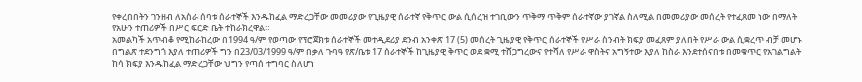የቀረበበትን ገንዘብ ለአስራ ሰባቱ ሰራተኞች እንዱከፈል ማድረጋቸው መመሪያው የጊዜያዊ ሰራተኛ የቅጥር ውል ሲሰረዝ ተገቢውን ጥቅማ ጥቅም ሰራተኛው ያገኛል ስለሚል በመመሪያው መሰረት የተፈጸመ ነው በማለት የአሁን ተጠሪዎች በሥር ፍርድ ቤት ተከራክረዋል።
አመልካች አጥብቆ የሚከራከረው በ1994 ዓ/ም የወጣው የፕሮጀክቱ ሰራተኞች መተዲደሪያ ደንብ አንቀጽ 17 (5) መሰረት ጊዜያዊ የቅጥር ሰራተኞች የሥራ ስንብት ክፍያ መፈጸም ያለበት የሥራ ውል ሲቋረጥ ብቻ መሆኑ በግልጽ ተደንግጎ እያለ ተጠሪዎች ግን በ23/03/1999 ዓ/ም በቃለ ጉባዓ የጽ/ቤቱ 17 ሰራተኞች ከጊዜያዊ ቅጥር ወደ ቋሚ ተሸጋግረውና የተሻለ የሥራ ዋስትና አግኝተው እያለ ከስራ እንደተሰናበቱ በመቁጥር የአገልግልት ከሳ ክፍያ እንዱከፈል ማድረጋቸው ህግን የጣሰ ተግባር ስለሆነ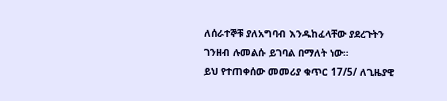ለሰራተኞቹ ያለአግባብ እንዱከፈላቸው ያደረጉትን ገንዘብ ሉመልሱ ይገባል በማለት ነው።
ይህ የተጠቀሰው መመሪያ ቁጥር 17/5/ ለጊዜያዊ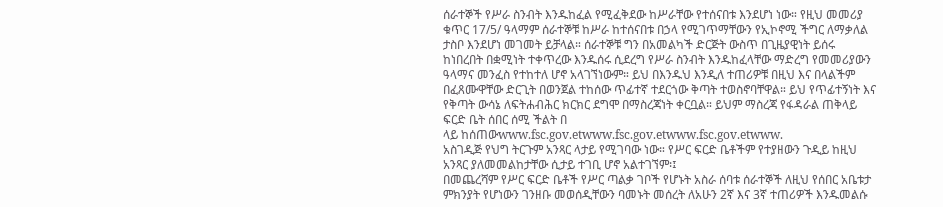ሰራተኞች የሥራ ስንብት እንዱከፈል የሚፈቅደው ከሥራቸው የተሰናበቱ እንደሆነ ነው። የዚህ መመሪያ ቁጥር 17/5/ ዓላማም ሰራተኞቹ ከሥራ ከተሰናበቱ በኃላ የሚገጥማቸውን የኢኮኖሚ ችግር ለማቃለል ታስቦ እንደሆነ መገመት ይቻላል። ሰራተኞቹ ግን በአመልካች ድርጅት ውስጥ በጊዜያዊነት ይሰሩ ከነበረበት በቋሚነት ተቀጥረው እንዱሰሩ ሲደረግ የሥራ ስንብት እንዱከፈላቸው ማድረግ የመመሪያውን ዓላማና መንፈስ የተከተለ ሆኖ አላገኘነውም። ይህ በእንዱህ እንዲለ ተጠሪዎቹ በዚህ እና በላልችም በፈጸሙዋቸው ድርጊት በወንጀል ተከሰው ጥፊተኛ ተደርጎው ቅጣት ተወስኖባቸዋል። ይህ የጥፊተኝነት እና የቅጣት ውሳኔ ለፍትሐብሕር ክርክር ደግሞ በማስረጃነት ቀርቧል። ይህም ማስረጃ የፋዳራል ጠቅላይ ፍርድ ቤት ሰበር ሰሚ ችልት በ
ላይ ከሰጠውwww.fsc.gov.etwww.fsc.gov.etwww.fsc.gov.etwww.
አስገዲጅ የህግ ትርጉም አንጻር ላታይ የሚገባው ነው። የሥር ፍርድ ቤቶችም የተያዘውን ጉዲይ ከዚህ አንጻር ያለመመልከታቸው ሲታይ ተገቢ ሆኖ አልተገኘም፡፤
በመጨረሻም የሥር ፍርድ ቤቶች የሥር ጣልቃ ገቦች የሆኑት አስራ ሰባቱ ሰራተኞች ለዚህ የሰበር አቤቱታ ምክንያት የሆነውን ገንዘቡ መወሰዲቸውን ባመኑት መሰረት ለአሁን 2ኛ እና 3ኛ ተጠሪዎች እንዱመልሱ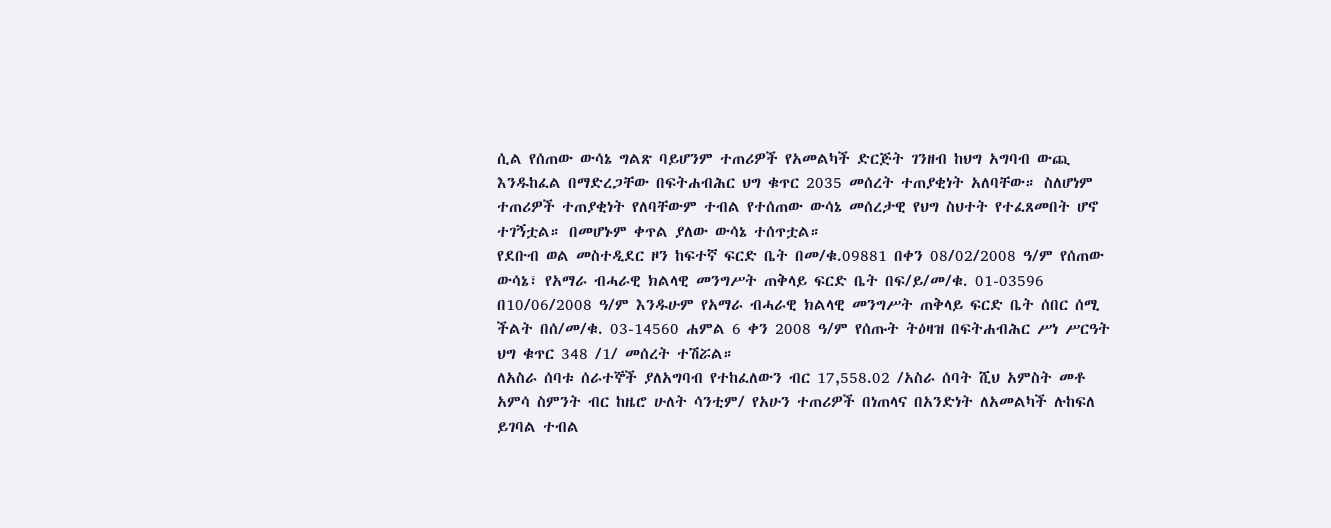ሲል የሰጠው ውሳኔ ግልጽ ባይሆንም ተጠሪዎች የአመልካች ድርጅት ገንዘብ ከህግ አግባብ ውጪ እንዱከፈል በማድረጋቸው በፍትሐብሕር ህግ ቁጥር 2035 መሰረት ተጠያቂነት አለባቸው። ስለሆነም ተጠሪዎች ተጠያቂነት የለባቸውም ተብል የተሰጠው ውሳኔ መሰረታዊ የህግ ስህተት የተፈጸመበት ሆኖ ተገኝቷል። በመሆኑም ቀጥል ያለው ውሳኔ ተሰጥቷል።
የደቡብ ወል መስተዲደር ዞን ከፍተኛ ፍርድ ቤት በመ/ቁ.09881 በቀን 08/02/2008 ዓ/ም የሰጠው ውሳኔ፣ የአማራ ብሓራዊ ክልላዊ መንግሥት ጠቅላይ ፍርድ ቤት በፍ/ይ/መ/ቁ. 01-03596 በ10/06/2008 ዓ/ም እንዱሁም የአማራ ብሓራዊ ክልላዊ መንግሥት ጠቅላይ ፍርድ ቤት ሰበር ሰሚ ችልት በሰ/መ/ቁ. 03-14560 ሐምል 6 ቀን 2008 ዓ/ም የሰጡት ትዕዛዝ በፍትሐብሕር ሥነ ሥርዓት ህግ ቁጥር 348 /1/ መሰረት ተሽሯል።
ለአስራ ሰባቱ ሰራተኞች ያለአግባብ የተከፈለውን ብር 17,558.02 /አስራ ሰባት ሺህ አምስት መቶ አምሳ ስምንት ብር ከዜሮ ሁለት ሳንቲም/ የአሁን ተጠሪዎች በነጠላና በአንድነት ለአመልካች ሉከፍለ ይገባል ተብል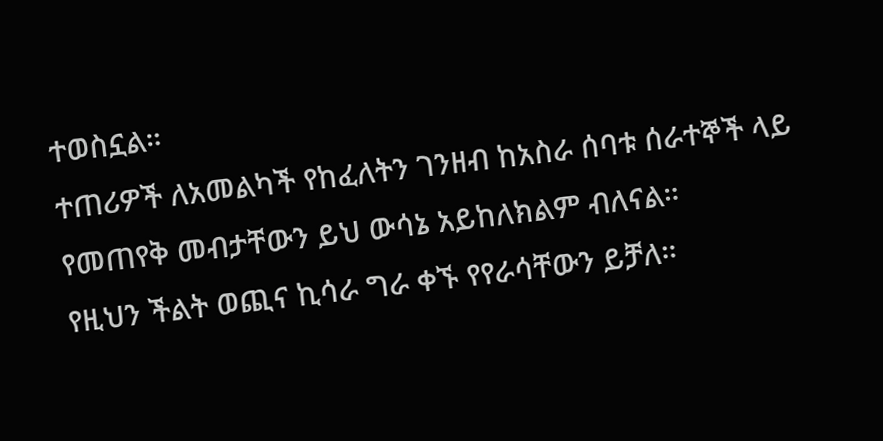ተወስኗል።
ተጠሪዎች ለአመልካች የከፈለትን ገንዘብ ከአስራ ሰባቱ ሰራተኞች ላይ የመጠየቅ መብታቸውን ይህ ውሳኔ አይከለክልም ብለናል።
የዚህን ችልት ወጪና ኪሳራ ግራ ቀኙ የየራሳቸውን ይቻለ።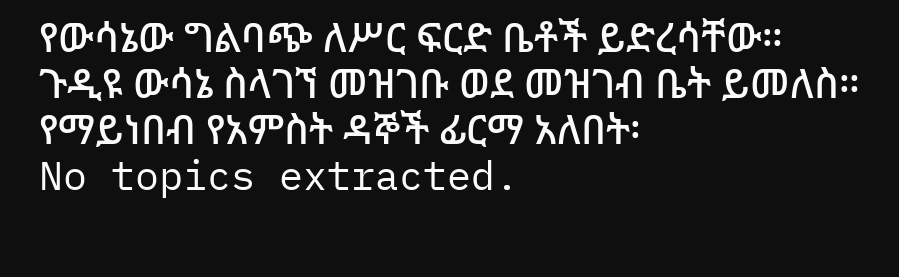የውሳኔው ግልባጭ ለሥር ፍርድ ቤቶች ይድረሳቸው።
ጉዲዩ ውሳኔ ስላገኘ መዝገቡ ወደ መዝገብ ቤት ይመለስ።
የማይነበብ የአምስት ዳኞች ፊርማ አለበት፡
No topics extracted.